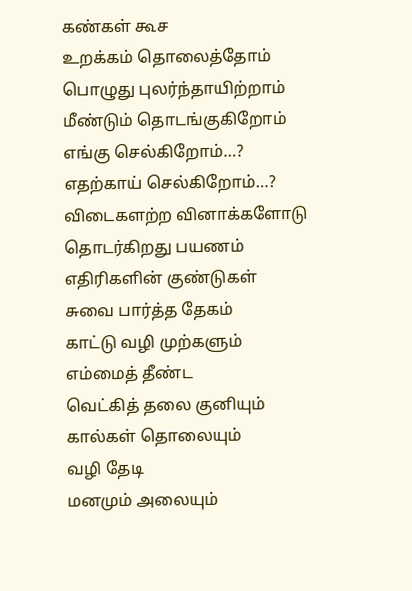கண்கள் கூச
உறக்கம் தொலைத்தோம்
பொழுது புலர்ந்தாயிற்றாம்
மீண்டும் தொடங்குகிறோம்
எங்கு செல்கிறோம்…?
எதற்காய் செல்கிறோம்…?
விடைகளற்ற வினாக்களோடு
தொடர்கிறது பயணம்
எதிரிகளின் குண்டுகள்
சுவை பார்த்த தேகம்
காட்டு வழி முற்களும்
எம்மைத் தீண்ட
வெட்கித் தலை குனியும்
கால்கள் தொலையும்
வழி தேடி
மனமும் அலையும்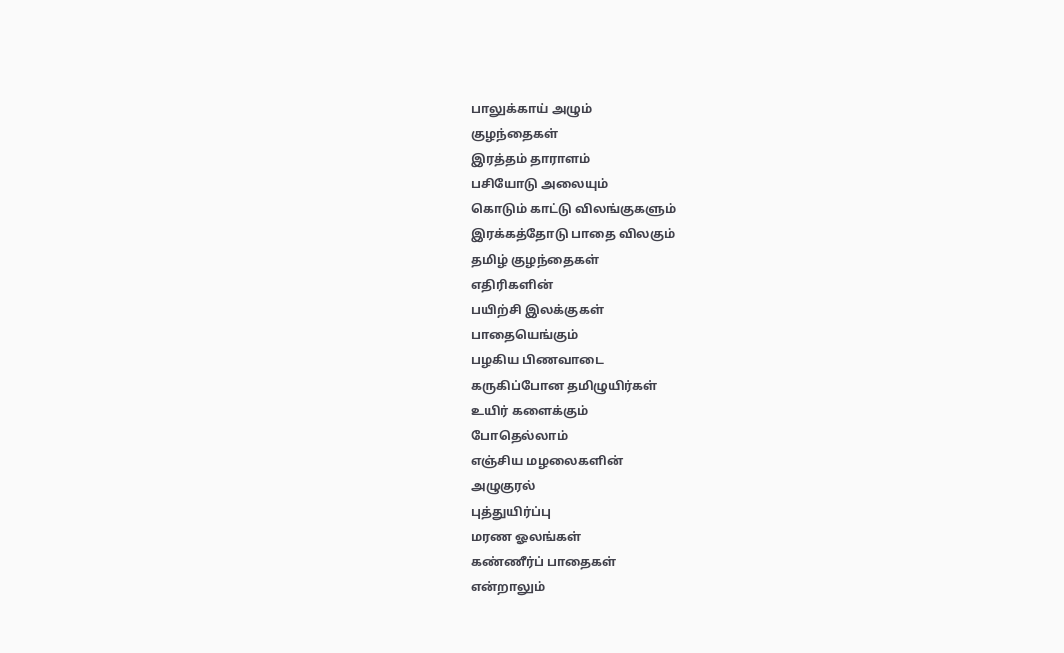பாலுக்காய் அழும்
குழந்தைகள்
இரத்தம் தாராளம்
பசியோடு அலையும்
கொடும் காட்டு விலங்குகளும்
இரக்கத்தோடு பாதை விலகும்
தமிழ் குழந்தைகள்
எதிரிகளின்
பயிற்சி இலக்குகள்
பாதையெங்கும்
பழகிய பிணவாடை
கருகிப்போன தமிழுயிர்கள்
உயிர் களைக்கும்
போதெல்லாம்
எஞ்சிய மழலைகளின்
அழுகுரல்
புத்துயிர்ப்பு
மரண ஓலங்கள்
கண்ணீர்ப் பாதைகள்
என்றாலும்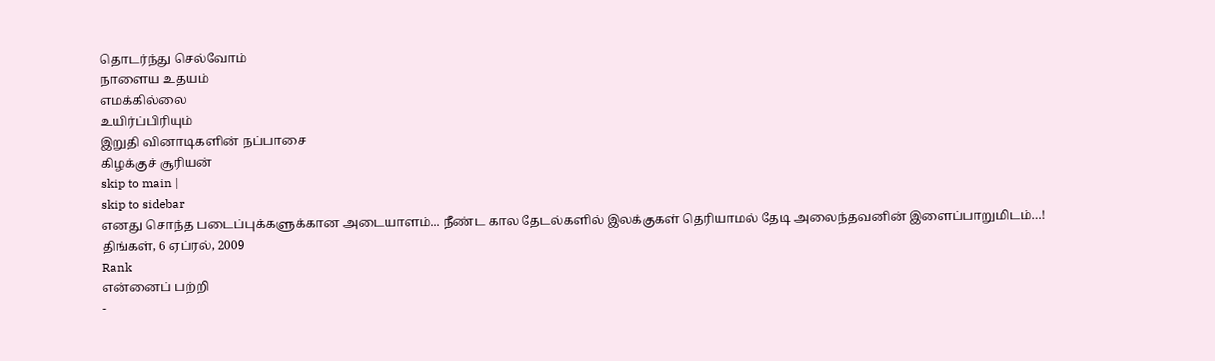தொடர்ந்து செல்வோம்
நாளைய உதயம்
எமக்கில்லை
உயிர்ப்பிரியும்
இறுதி வினாடிகளின் நப்பாசை
கிழக்குச் சூரியன்
skip to main |
skip to sidebar
எனது சொந்த படைப்புக்களுக்கான அடையாளம்... நீண்ட கால தேடல்களில் இலக்குகள் தெரியாமல் தேடி அலைந்தவனின் இளைப்பாறுமிடம்…!
திங்கள், 6 ஏப்ரல், 2009
Rank
என்னைப் பற்றி
-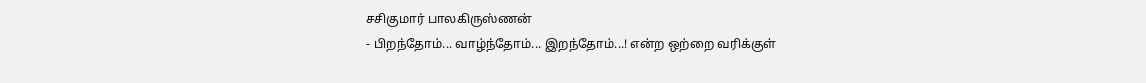சசிகுமார் பாலகிருஸ்ணன்
- பிறந்தோம்... வாழ்ந்தோம்... இறந்தோம்...! என்ற ஒற்றை வரிக்குள்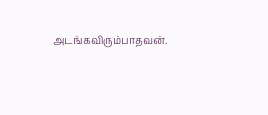அடங்கவிரும்பாதவன்.